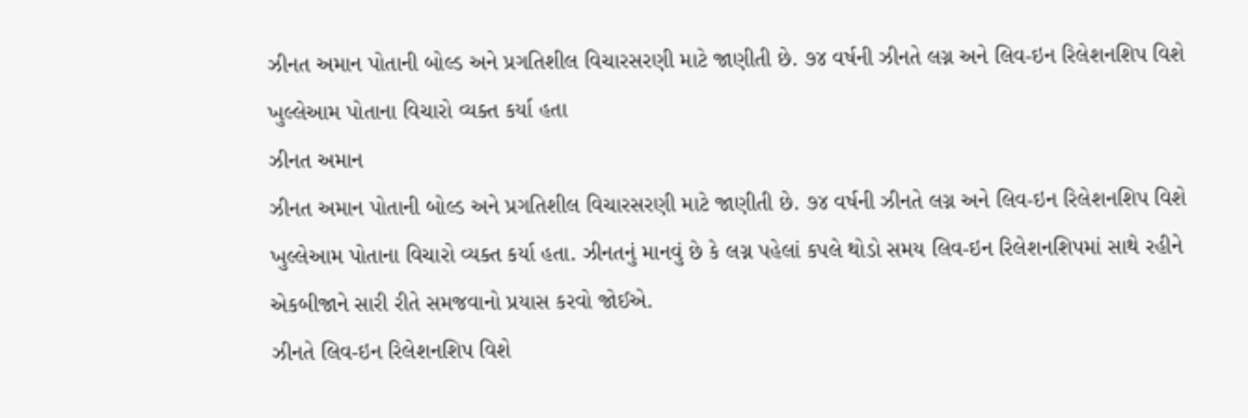ઝીનત અમાન પોતાની બોલ્ડ અને પ્રગતિશીલ વિચારસરણી માટે જાણીતી છે. ૭૪ વર્ષની ઝીનતે લગ્ન અને લિવ-ઇન રિલેશનશિપ વિશે ખુલ્લેઆમ પોતાના વિચારો વ્યક્ત કર્યા હતા
ઝીનત અમાન
ઝીનત અમાન પોતાની બોલ્ડ અને પ્રગતિશીલ વિચારસરણી માટે જાણીતી છે. ૭૪ વર્ષની ઝીનતે લગ્ન અને લિવ-ઇન રિલેશનશિપ વિશે ખુલ્લેઆમ પોતાના વિચારો વ્યક્ત કર્યા હતા. ઝીનતનું માનવું છે કે લગ્ન પહેલાં કપલે થોડો સમય લિવ-ઇન રિલેશનશિપમાં સાથે રહીને એકબીજાને સારી રીતે સમજવાનો પ્રયાસ કરવો જોઈએ.
ઝીનતે લિવ-ઇન રિલેશનશિપ વિશે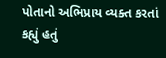પોતાનો અભિપ્રાય વ્યક્ત કરતાં કહ્યું હતું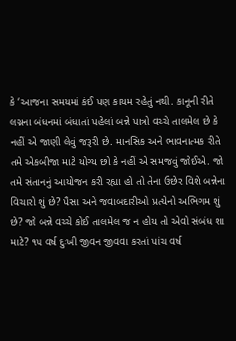કે ‘આજના સમયમાં કંઈ પણ કાયમ રહેતું નથી. કાનૂની રીતે લગ્નના બંધનમાં બંધાતાં પહેલાં બન્ને પાત્રો વચ્ચે તાલમેલ છે કે નહીં એ જાણી લેવું જરૂરી છે. માનસિક અને ભાવનાત્મક રીતે તમે એકબીજા માટે યોગ્ય છો કે નહીં એ સમજવું જોઈએ. જો તમે સંતાનનું આયોજન કરી રહ્યા હો તો તેના ઉછેર વિશે બન્નેના વિચારો શું છે? પૈસા અને જવાબદારીઓ પ્રત્યેનો અભિગમ શું છે? જો બન્ને વચ્ચે કોઈ તાલમેલ જ ન હોય તો એવો સંબંધ શા માટે? ૧૫ વર્ષ દુઃખી જીવન જીવવા કરતાં પાંચ વર્ષ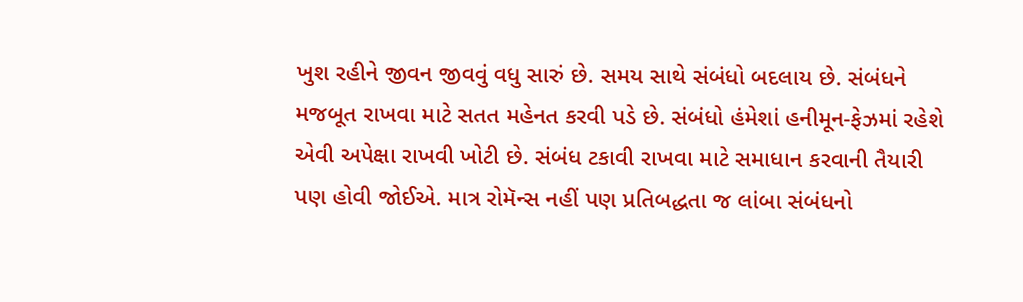ખુશ રહીને જીવન જીવવું વધુ સારું છે. સમય સાથે સંબંધો બદલાય છે. સંબંધને મજબૂત રાખવા માટે સતત મહેનત કરવી પડે છે. સંબંધો હંમેશાં હનીમૂન-ફેઝમાં રહેશે એવી અપેક્ષા રાખવી ખોટી છે. સંબંધ ટકાવી રાખવા માટે સમાધાન કરવાની તૈયારી પણ હોવી જોઈએ. માત્ર રોમૅન્સ નહીં પણ પ્રતિબદ્ધતા જ લાંબા સંબંધનો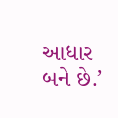આધાર બને છે.’